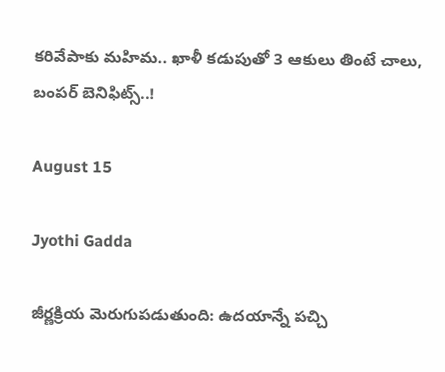కరివేపాకు మహిమ.. ఖాళీ కడుపుతో 3 ఆకులు తింటే చాలు, బంపర్‌ బెనిఫిట్స్..!

August 15

Jyothi Gadda

జీర్ణక్రియ మెరుగుపడుతుంది: ఉదయాన్నే పచ్చి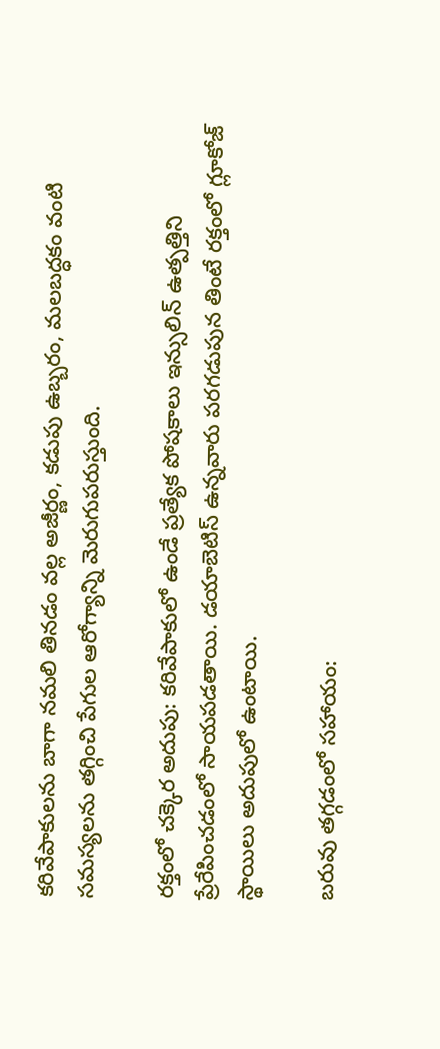కరివేపాకులను బాగా నమలి తినడం వల్ల అజీర్ణం, కడుపు ఉబ్బరం, మలబద్ధకం వంటి సమస్యలను తగ్గించి పేగుల ఆరోగ్యాన్ని మెరుగుపరుస్తుంది.

రక్తంలో చక్కెర అదుపు: కరివేపాకులో ఉండే ప్రత్యేక పోషకాలు ఇన్సులిన్ ఉత్పత్తిని ప్రేరేపించడంలో సాయపడతాయి. డయాబెటిస్ ఉన్నవారు పరగడుపున తింటే రక్తంలో గ్లూకోజ్ స్థాయిలు అదుపులో ఉంటాయి.

బరువు తగ్గడంలో సహాయం: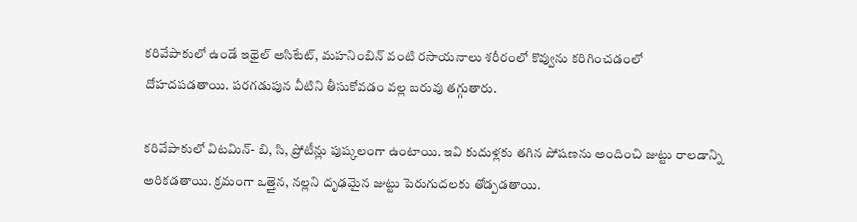కరివేపాకులో ఉండే ఇథైల్ అసిటేట్, మహనింబిన్ వంటి రసాయనాలు శరీరంలో కొవ్వును కరిగించడంలో దోహదపడతాయి. పరగడుపున వీటిని తీసుకోవడం వల్ల బరువు తగ్గుతారు.

కరివేపాకులో విటమిన్- బి, సి, ప్రోటీన్లు పుష్కలంగా ఉంటాయి. ఇవి కుదుళ్లకు తగిన పోషణను అందించి జుట్టు రాలడాన్ని అరికడతాయి. క్రమంగా ఒత్తైన, నల్లని దృఢమైన జుట్టు పెరుగుదలకు తోడ్పడతాయి.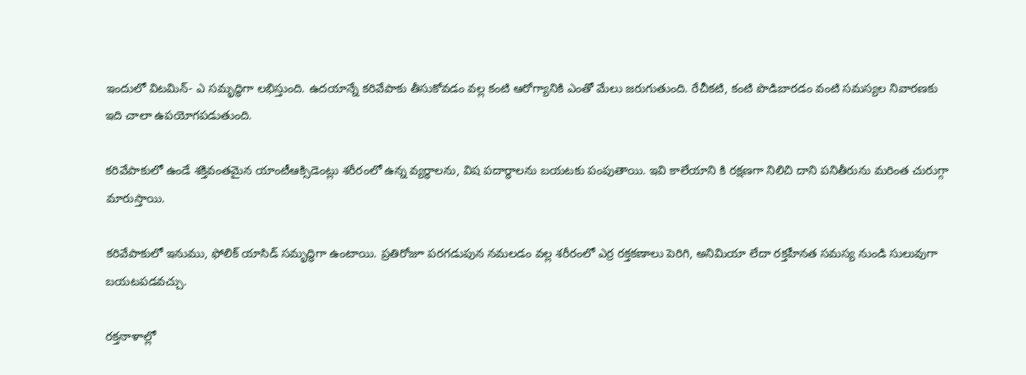ఇందులో విటమిన్- ఎ సమృద్ధిగా లభిస్తుంది. ఉదయాన్నే కరివేపాకు తీసుకోవడం వల్ల కంటి ఆరోగ్యానికి ఎంతో మేలు జరుగుతుంది. రేచీకటి, కంటి పొడిబారడం వంటి సమస్యల నివారణకు ఇది చాలా ఉపయోగపడుతుంది.

కరివేపాకులో ఉండే శక్తివంతమైన యాంటీఆక్సిడెంట్లు శరీరంలో ఉన్న వ్యర్థాలను, విష పదార్థాలను బయటకు పంపుతాయి. ఇవి కాలేయాని కి రక్షణగా నిలిచి దాని పనితీరును మరింత చురుగ్గా మారుస్తాయి.

కరివేపాకులో ఇనుము, ఫోలిక్ యాసిడ్ సమృద్ధిగా ఉంటాయి. ప్రతిరోజూ పరగడుపున నమలడం వల్ల శరీరంలో ఎర్ర రక్తకణాలు పెరిగి, అనిమియా లేదా రక్తహీనత సమస్య నుండి సులువుగా బయటపడవచ్చు.

రక్తనాళాల్లో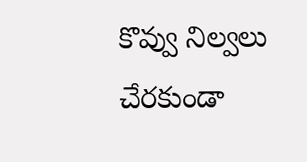కొవ్వు నిల్వలు చేరకుండా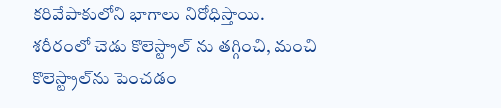కరివేపాకులోని భాగాలు నిరోధిస్తాయి. శరీరంలో చెడు కొలెస్ట్రాల్‌ ను తగ్గించి, మంచి కొలెస్ట్రాల్‌ను పెంచడం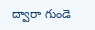ద్వారా గుండె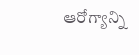ఆరోగ్యాన్ని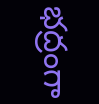భద్రంగా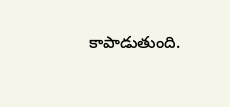కాపాడుతుంది.